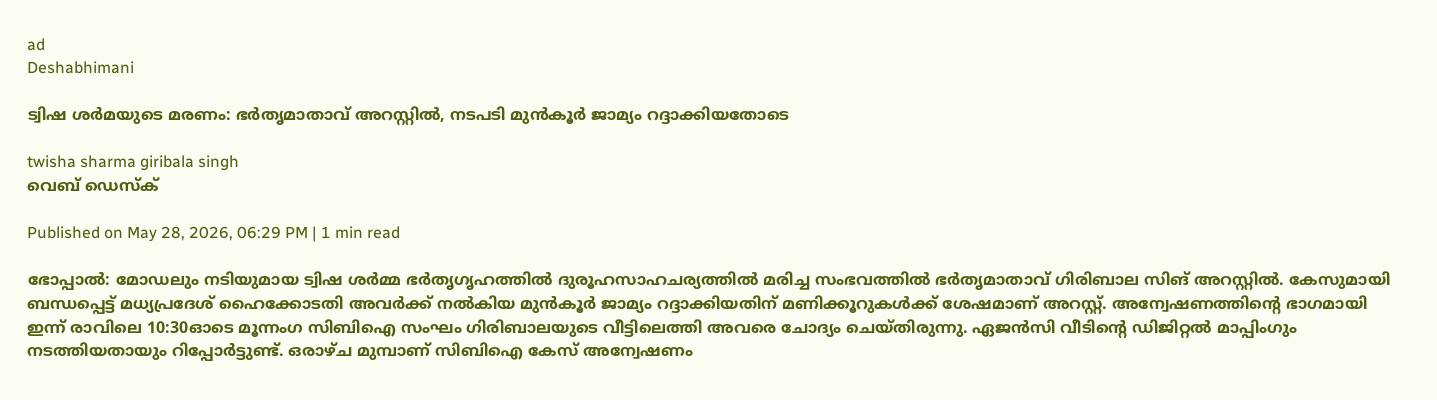ad
Deshabhimani

ട്വിഷ ശർമയുടെ മരണം: ഭർതൃമാതാവ് അറസ്റ്റിൽ, നടപടി മുൻകൂർ ജാമ്യം റദ്ദാക്കിയതോടെ

twisha sharma giribala singh
വെബ് ഡെസ്ക്

Published on May 28, 2026, 06:29 PM | 1 min read

ഭോപ്പാൽ: മോഡലും നടിയുമായ ട്വിഷ ശർമ്മ ഭർതൃഗൃഹത്തിൽ ദുരൂഹസാഹചര്യത്തിൽ മരിച്ച സംഭവത്തിൽ ഭർതൃമാതാവ് ഗിരിബാല സിങ് അറസ്റ്റിൽ. കേസുമായി ബന്ധപ്പെട്ട് മധ്യപ്രദേശ് ഹൈക്കോടതി അവർക്ക് നൽകിയ മുൻകൂർ ജാമ്യം റദ്ദാക്കിയതിന് മണിക്കൂറുകൾക്ക് ശേഷമാണ് അറസ്റ്റ്. അന്വേഷണത്തിന്റെ ഭാഗമായി ഇന്ന് രാവിലെ 10:30ഓടെ മൂന്നംഗ സിബിഐ സംഘം ഗിരിബാലയുടെ വീട്ടിലെത്തി അവരെ ചോദ്യം ചെയ്തിരുന്നു. ഏജൻസി വീടിന്റെ ഡിജിറ്റൽ മാപ്പിംഗും നടത്തിയതായും റിപ്പോർട്ടുണ്ട്. ഒരാഴ്ച മുമ്പാണ് സിബിഐ കേസ് അന്വേഷണം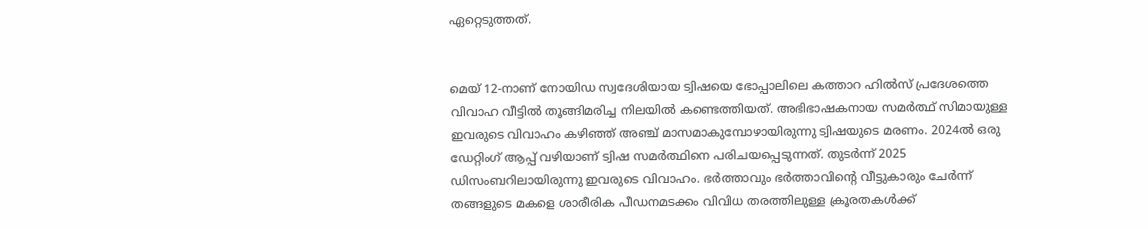ഏറ്റെടുത്തത്.


മെയ് 12-നാണ് നോയിഡ സ്വദേശിയായ ട്വിഷയെ ഭോപ്പാലിലെ കത്താറ ഹിൽസ് പ്രദേശത്തെ വിവാഹ വീട്ടിൽ തൂങ്ങിമരിച്ച നിലയിൽ കണ്ടെത്തിയത്. അഭിഭാഷകനായ സമർത്ഥ് സിമായുള്ള ഇവരുടെ വിവാഹം കഴിഞ്ഞ് അഞ്ച് മാസമാകുമ്പോഴായിരുന്നു ട്വിഷയുടെ മരണം. 2024ൽ ഒരു ഡേറ്റിംഗ് ആപ്പ് വഴിയാണ് ട്വിഷ സമർത്ഥിനെ പരിചയപ്പെടുന്നത്. തുടർന്ന് 2025 ഡിസംബറിലായിരുന്നു ഇവരുടെ വിവാഹം. ഭർത്താവും ഭർത്താവിന്റെ വീട്ടുകാരും ചേർന്ന് തങ്ങളുടെ മകളെ ശാരീരിക പീഡനമടക്കം വിവിധ തരത്തിലുള്ള ക്രൂരതകൾക്ക്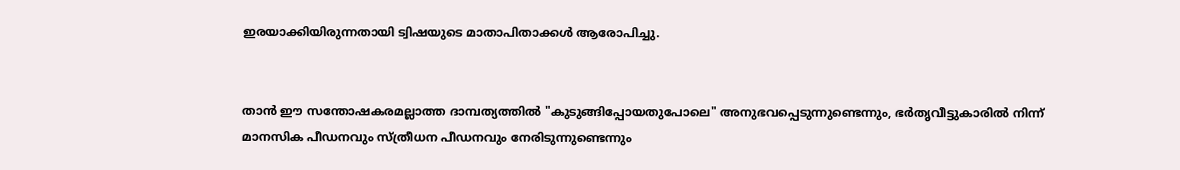ഇരയാക്കിയിരുന്നതായി ട്വിഷയുടെ മാതാപിതാക്കൾ ആരോപിച്ചു.


താൻ ഈ സന്തോഷകരമല്ലാത്ത ദാമ്പത്യത്തിൽ "കുടുങ്ങിപ്പോയതുപോലെ" അനുഭവപ്പെടുന്നുണ്ടെന്നും, ഭർതൃവീട്ടുകാരില്‍ നിന്ന് മാനസിക പീഡനവും സ്ത്രീധന പീഡനവും നേരിടുന്നുണ്ടെന്നും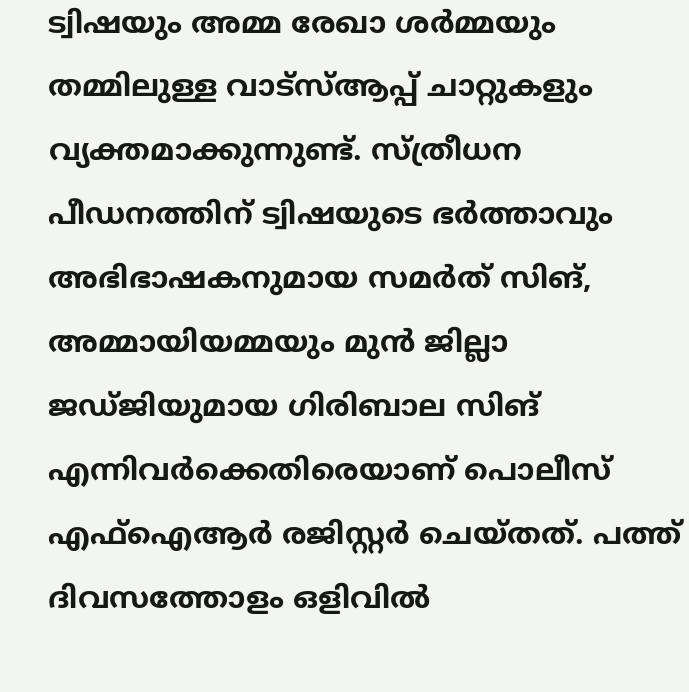ട്വിഷയും അമ്മ രേഖാ ശർമ്മയും തമ്മിലുള്ള വാട്‌സ്ആപ്പ് ചാറ്റുകളും വ്യക്തമാക്കുന്നുണ്ട്. സ്ത്രീധന പീഡനത്തിന് ട്വിഷയുടെ ഭർത്താവും അഭിഭാഷകനുമായ സമർത് സിങ്, അമ്മായിയമ്മയും മുൻ ജില്ലാ ജഡ്ജിയുമായ ഗിരിബാല സിങ് എന്നിവർക്കെതിരെയാണ് പൊലീസ് എഫ്ഐആർ രജിസ്റ്റർ ചെയ്തത്. പത്ത് ദിവസത്തോളം ഒളിവിൽ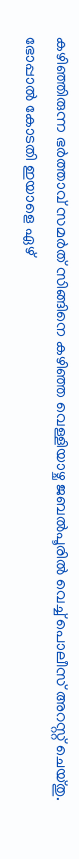കഴിഞ്ഞിരുന്ന ഭർത്താവ് സമർത് സിങ്ങിനെ കഴിഞ്ഞ വെള്ളിയാഴ്ച ജബൽപൂരിൽ വെച്ച് പൊലീസ് അറസ്റ്റ് ചെയ്തു. ഭോപ്പാൽ കോടതി ഇയാളെ ഏഴ്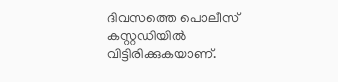ദിവസത്തെ പൊലീസ് കസ്റ്റഡിയിൽ വിട്ടിരിക്കുകയാണ്.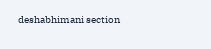deshabhimani section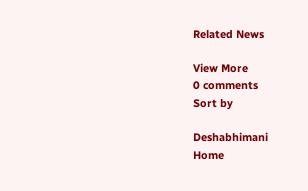Related News

View More
0 comments
Sort by

Deshabhimani
Home